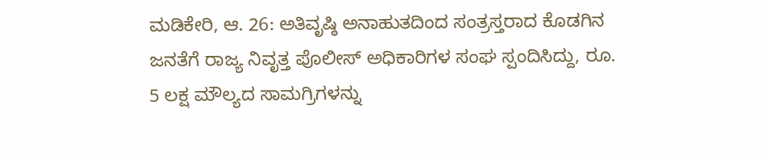ಮಡಿಕೇರಿ, ಆ. 26: ಅತಿವೃಷ್ಠಿ ಅನಾಹುತದಿಂದ ಸಂತ್ರಸ್ತರಾದ ಕೊಡಗಿನ ಜನತೆಗೆ ರಾಜ್ಯ ನಿವೃತ್ತ ಪೊಲೀಸ್ ಅಧಿಕಾರಿಗಳ ಸಂಘ ಸ್ಪಂದಿಸಿದ್ದು, ರೂ. 5 ಲಕ್ಷ ಮೌಲ್ಯದ ಸಾಮಗ್ರಿಗಳನ್ನು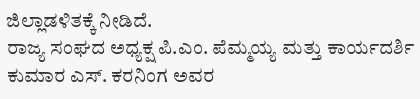ಜಿಲ್ಲಾಡಳಿತಕ್ಕೆ ನೀಡಿದೆ.
ರಾಜ್ಯ ಸಂಘದ ಅಧ್ಯಕ್ಷ ಪಿ.ಎಂ. ಪೆಮ್ಮಯ್ಯ ಮತ್ತು ಕಾರ್ಯದರ್ಶಿ ಕುಮಾರ ಎಸ್. ಕರನಿಂಗ ಅವರ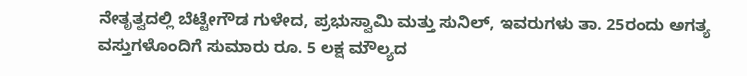ನೇತೃತ್ವದಲ್ಲಿ ಬೆಟ್ಟೇಗೌಡ ಗುಳೇದ, ಪ್ರಭುಸ್ವಾಮಿ ಮತ್ತು ಸುನಿಲ್, ಇವರುಗಳು ತಾ. 25ರಂದು ಅಗತ್ಯ ವಸ್ತುಗಳೊಂದಿಗೆ ಸುಮಾರು ರೂ. 5 ಲಕ್ಷ ಮೌಲ್ಯದ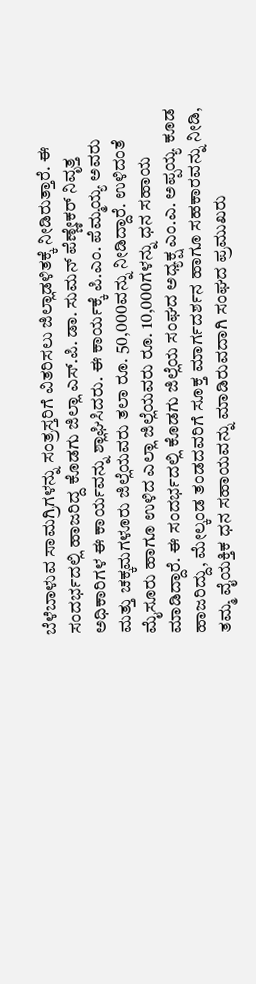ಬೆಳೆಬಾಳುವ ಸಾಮಗ್ರಿಗಳನ್ನು ಸಂತ್ರಸ್ತರಿಗೆ ವಿತರಿಸಲು ಜಿಲ್ಲಾಡಳಿತಕ್ಕೆ ನೀಡಿರುತ್ತಾರೆ. ಈ ಸಂದರ್ಭದಲ್ಲಿ ಹಾಜರಿದ್ದ ಕೊಡಗು ಜಿಲ್ಲಾ ಎಸ್.ಪಿ. ಡಾ. ಸುಮನ್ ಪೆಣ್ಣೇಕರ್ ನಿವೃತ್ತ ಅಧಿಕಾರಿಗಳ ಈ ಕಾರ್ಯವನ್ನು ಶ್ಲಾಘಿಸಿದರು. ಈ ಕಾರ್ಯಕ್ಕೆ ಪಿ.ಎಂ. ಪೆಮ್ಮಯ್ಯ ಅವರು ಮತ್ತು ಚಕ್ಕಮಗಳೂರು ಜಿಲ್ಲೆಯವರು ತಲಾ ರೂ. 50,000ವನ್ನು ನೀಡಿದ್ದಾರೆ. ಉಳಿದಂತೆ ಮೈಸೂರು ಹಾಗೂ ಉಳಿದ ಎಲ್ಲಾ ಜಿಲ್ಲೆಯವರು ರೂ. 10,000ಗಳನ್ನು ಧನ ಸಹಾಯ ಮಾಡಿದ್ದಾರೆ. ಈ ಸಂದರ್ಭದಲ್ಲಿ ಕೊಡಗು ಜಿಲ್ಲೆಯ ಸಂಘದ ಅಧ್ಯಕ್ಷ ಎಂ.ಎ. ಅಪ್ಪಯ್ಯ ಕೂಡ ಹಾಜರಿದ್ದು, ಮೇಲ್ಕಂಡ ತಂಡದವರಿಗೆ ಸೂಕ್ತ ಮಾರ್ಗದರ್ಶನ ಹಾಗೂ ಸಹಕಾರವನ್ನು ನೀಡಿ, ತಮ್ಮ ವೈಯಕ್ತಿಕ ಧನ ಸಹಾಯವನ್ನು ಮಾಡಿರುವದಾಗಿ ಸಂಘದ ಪ್ರಮುಖರು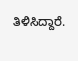ತಿಳಿಸಿದ್ದಾರೆ.